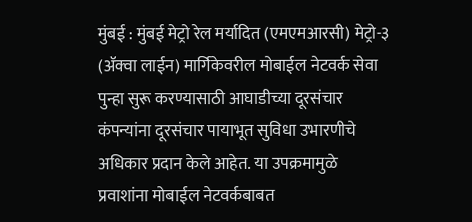मुंबई : मुंबई मेट्रो रेल मर्यादित (एमएमआरसी) मेट्रो-३ (ॲक्वा लाईन) मार्गिकेवरील मोबाईल नेटवर्क सेवा पुन्हा सुरू करण्यासाठी आघाडीच्या दूरसंचार कंपन्यांना दूरसंचार पायाभूत सुविधा उभारणीचे अधिकार प्रदान केले आहेत. या उपक्रमामुळे प्रवाशांना मोबाईल नेटवर्कबाबत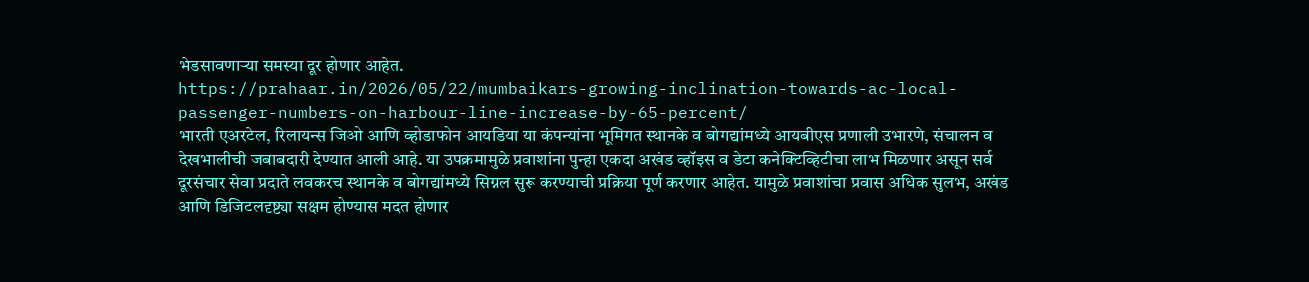भेडसावणाऱ्या समस्या दूर होणार आहेत.
https://prahaar.in/2026/05/22/mumbaikars-growing-inclination-towards-ac-local-passenger-numbers-on-harbour-line-increase-by-65-percent/
भारती एअरटेल, रिलायन्स जिओ आणि व्होडाफोन आयडिया या कंपन्यांना भूमिगत स्थानके व बोगद्यांमध्ये आयबीएस प्रणाली उभारणे, संचालन व देखभालीची जबाबदारी देण्यात आली आहे. या उपक्रमामुळे प्रवाशांना पुन्हा एकदा अखंड व्हॉइस व डेटा कनेक्टिव्हिटीचा लाभ मिळणार असून सर्व दूरसंचार सेवा प्रदाते लवकरच स्थानके व बोगद्यांमध्ये सिग्नल सुरू करण्याची प्रक्रिया पूर्ण करणार आहेत. यामुळे प्रवाशांचा प्रवास अधिक सुलभ, अखंड आणि डिजिटलदृष्ट्या सक्षम होण्यास मदत होणार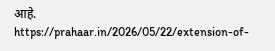आहे.
https://prahaar.in/2026/05/22/extension-of-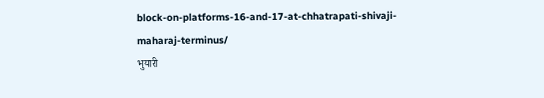block-on-platforms-16-and-17-at-chhatrapati-shivaji-maharaj-terminus/
भुयारी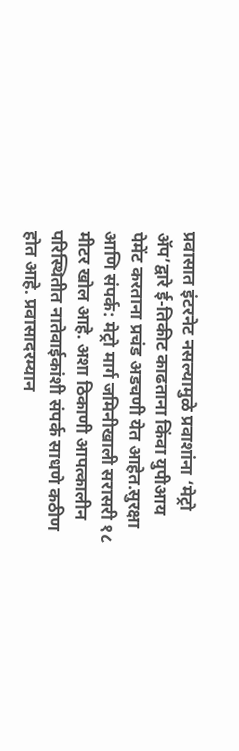प्रवासात इंटरनेट नसल्यामुळे प्रवाशांना ‘मेट्रो ॲप’द्वारे ई-तिकीट काढताना किंवा युपीआय पेमेंट करताना प्रचंड अडचणी येत आहेत.सुरक्षा आणि संपर्क: मेट्रो मार्ग जमिनीखाली सरासरी १८ मीटर खोल आहे. अशा ठिकाणी आपत्कालीन परिस्थितीत नातेवाईकांशी संपर्क साधणे कठीण होत आहे. प्रवासादरम्यान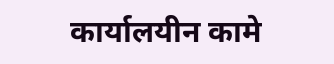कार्यालयीन कामे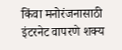किंवा मनोरंजनासाठी इंटरनेट वापरणे शक्य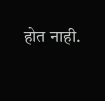होत नाही.